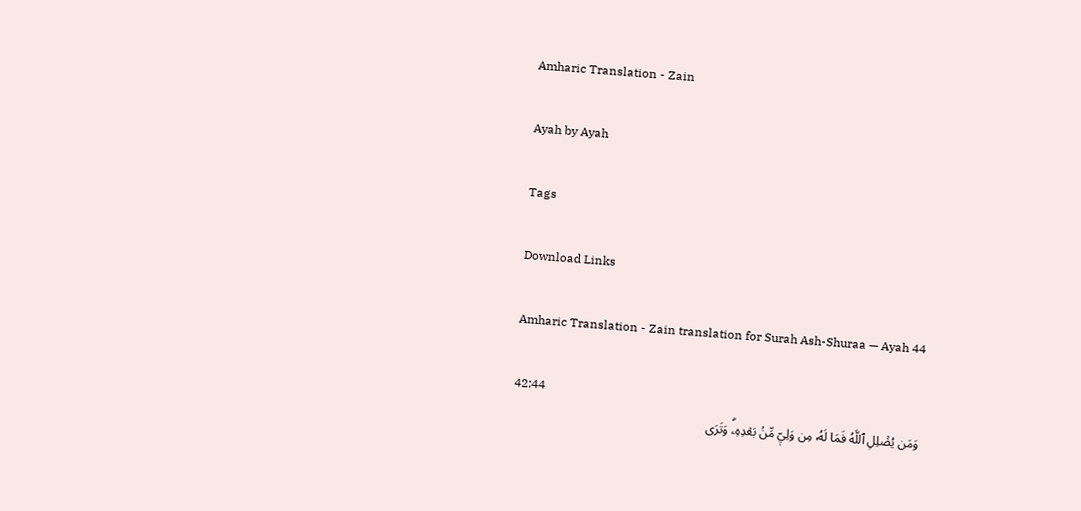Amharic Translation - Zain

Ayah by Ayah

Tags

Download Links

Amharic Translation - Zain translation for Surah Ash-Shuraa — Ayah 44

42:44
وَمَن يُضۡلِلِ ٱللَّهُ فَمَا لَهُۥ مِن وَلِيّٖ مِّنۢ بَعۡدِهِۦۗ وَتَرَى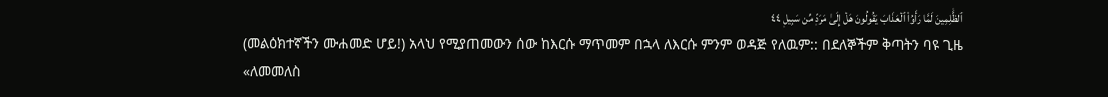ٱلظَّٰلِمِينَ لَمَّا رَأَوُاْ ٱلۡعَذَابَ يَقُولُونَ هَلۡ إِلَىٰ مَرَدّٖ مِّن سَبِيلٖ ٤٤
(መልዕክተኛችን ሙሐመድ ሆይ!) አላህ የሚያጠመውን ሰው ከእርሱ ማጥመም በኋላ ለእርሱ ምንም ወዳጅ የለዉም:: በደለኞችም ቅጣትን ባዩ ጊዜ «ለመመለስ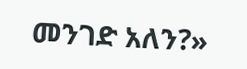መንገድ አለን?»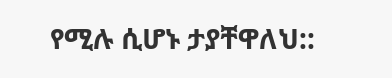የሚሉ ሲሆኑ ታያቸዋለህ::